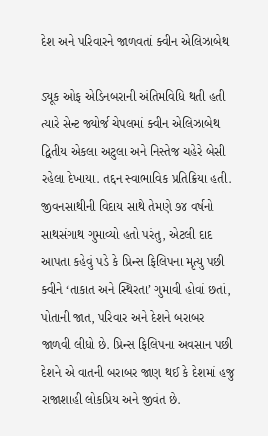દેશ અને પરિવારને જાળવતાં ક્વીન એલિઝાબેથ

ડ્યૂક ઓફ એડિનબરાની અંતિમવિધિ થતી હતી ત્યારે સેન્ટ જ્યોર્જ ચેપલમાં ક્વીન એલિઝાબેથ દ્વિતીય એકલા અટુલા અને નિસ્તેજ ચહેરે બેસી રહેલા દેખાયા. તદ્દન સ્વાભાવિક પ્રતિક્રિયા હતી. જીવનસાથીની વિદાય સાથે તેમણે ૭૪ વર્ષનો સાથસંગાથ ગુમાવ્યો હતો પરંતુ, એટલી દાદ આપતા કહેવું પડે કે પ્રિન્સ ફિલિપના મૃત્યુ પછી ક્વીને ‘તાકાત અને સ્થિરતા’ ગુમાવી હોવાં છતાં, પોતાની જાત, પરિવાર અને દેશને બરાબર જાળવી લીધો છે. પ્રિન્સ ફિલિપના અવસાન પછી દેશને એ વાતની બરાબર જાણ થઈ કે દેશમાં હજુ રાજાશાહી લોકપ્રિય અને જીવંત છે.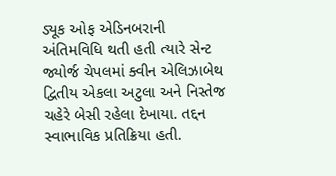ડ્યૂક ઓફ એડિનબરાની અંતિમવિધિ થતી હતી ત્યારે સેન્ટ જ્યોર્જ ચેપલમાં ક્વીન એલિઝાબેથ દ્વિતીય એકલા અટુલા અને નિસ્તેજ ચહેરે બેસી રહેલા દેખાયા. તદ્દન સ્વાભાવિક પ્રતિક્રિયા હતી.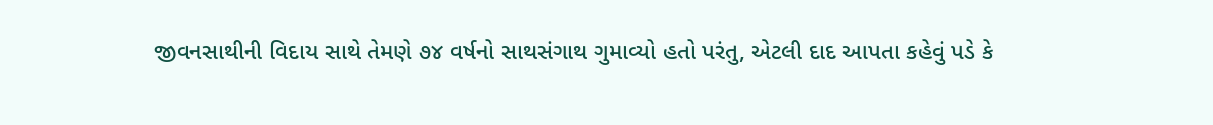જીવનસાથીની વિદાય સાથે તેમણે ૭૪ વર્ષનો સાથસંગાથ ગુમાવ્યો હતો પરંતુ, એટલી દાદ આપતા કહેવું પડે કે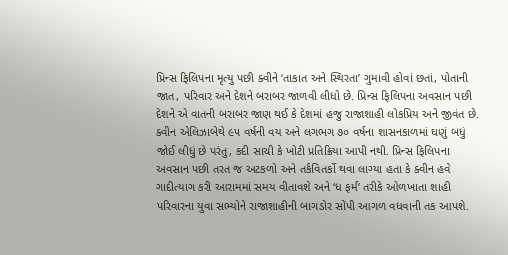પ્રિન્સ ફિલિપના મૃત્યુ પછી ક્વીને ‘તાકાત અને સ્થિરતા’ ગુમાવી હોવાં છતાં, પોતાની જાત, પરિવાર અને દેશને બરાબર જાળવી લીધો છે. પ્રિન્સ ફિલિપના અવસાન પછી દેશને એ વાતની બરાબર જાણ થઈ કે દેશમાં હજુ રાજાશાહી લોકપ્રિય અને જીવંત છે.
ક્વીન એલિઝાબેથે ૯૫ વર્ષની વય અને લગભગ ૭૦ વર્ષના શાસનકાળમાં ઘણું બધું જોઈ લીધું છે પરંતુ, કદી સાચી કે ખોટી પ્રતિક્રિયા આપી નથી. પ્રિન્સ ફિલિપના અવસાન પછી તરત જ અટકળો અને તર્કવિતર્કો થવા લાગ્યા હતા કે ક્વીન હવે ગાદીત્યાગ કરી આરામમાં સમય વીતાવશે અને ‘ધ ફર્મ’ તરીકે ઓળખાતા શાહી પરિવારના યુવા સભ્યોને રાજાશાહીની બાગડોર સોંપી આગળ વધવાની તક આપશે.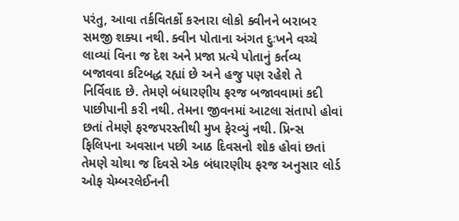પરંતુ, આવા તર્કવિતર્કો કરનારા લોકો ક્વીનને બરાબર સમજી શક્યા નથી. ક્વીન પોતાના અંગત દુઃખને વચ્ચે લાવ્યાં વિના જ દેશ અને પ્રજા પ્રત્યે પોતાનું કર્તવ્ય બજાવવા કટિબદ્ધ રહ્યાં છે અને હજુ પણ રહેશે તે નિર્વિવાદ છે. તેમણે બંધારણીય ફરજ બજાવવામાં કદી પાછીપાની કરી નથી. તેમના જીવનમાં આટલા સંતાપો હોવાં છતાં તેમણે ફરજપરસ્તીથી મુખ ફેરવ્યું નથી. પ્રિન્સ ફિલિપના અવસાન પછી આઠ દિવસનો શોક હોવાં છતાં તેમણે ચોથા જ દિવસે એક બંધારણીય ફરજ અનુસાર લોર્ડ ઓફ ચેમ્બરલેઈનની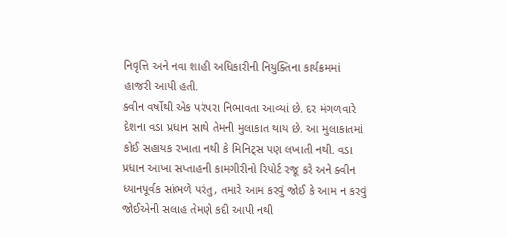નિવૃત્તિ અને નવા શાહી અધિકારીની નિયુક્તિના કાર્યક્રમમાં હાજરી આપી હતી.
ક્વીન વર્ષોથી એક પરંપરા નિભાવતા આવ્યાં છે. દર મંગળવારે દેશના વડા પ્રધાન સાથે તેમની મુલાકાત થાય છે. આ મુલાકાતમાં કોઈ સહાયક રખાતા નથી કે મિનિટ્સ પણ લખાતી નથી. વડા પ્રધાન આખા સપ્તાહની કામગીરીનો રિપોર્ટ રજૂ કરે અને ક્વીન ધ્યાનપૂર્વક સાંભળે પરંતુ, તમારે આમ કરવું જોઈ કે આમ ન કરવું જોઈએની સલાહ તેમણે કદી આપી નથી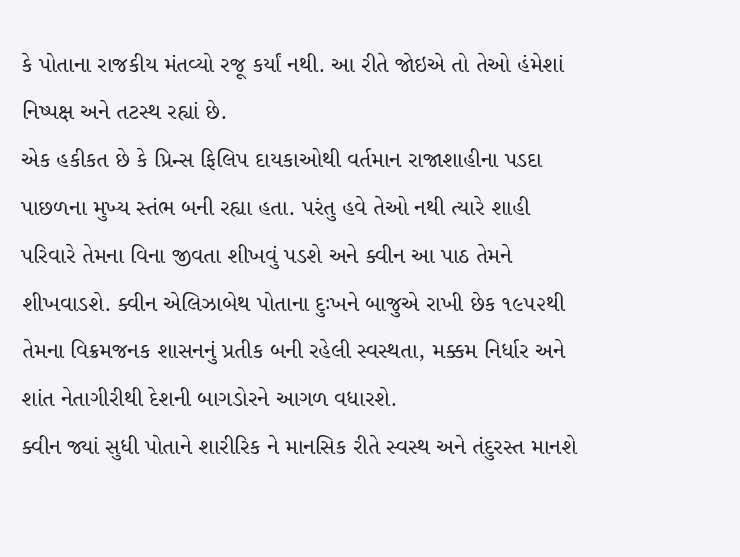કે પોતાના રાજકીય મંતવ્યો રજૂ કર્યાં નથી. આ રીતે જોઇએ તો તેઓ હંમેશાં નિષ્પક્ષ અને તટસ્થ રહ્યાં છે.
એક હકીકત છે કે પ્રિન્સ ફિલિપ દાયકાઓથી વર્તમાન રાજાશાહીના પડદા પાછળના મુખ્ય સ્તંભ બની રહ્યા હતા. પરંતુ હવે તેઓ નથી ત્યારે શાહી પરિવારે તેમના વિના જીવતા શીખવું પડશે અને ક્વીન આ પાઠ તેમને શીખવાડશે. ક્વીન એલિઝાબેથ પોતાના દુઃખને બાજુએ રાખી છેક ૧૯૫૨થી તેમના વિક્રમજનક શાસનનું પ્રતીક બની રહેલી સ્વસ્થતા, મક્કમ નિર્ધાર અને શાંત નેતાગીરીથી દેશની બાગડોરને આગળ વધારશે.
ક્વીન જ્યાં સુધી પોતાને શારીરિક ને માનસિક રીતે સ્વસ્થ અને તંદુરસ્ત માનશે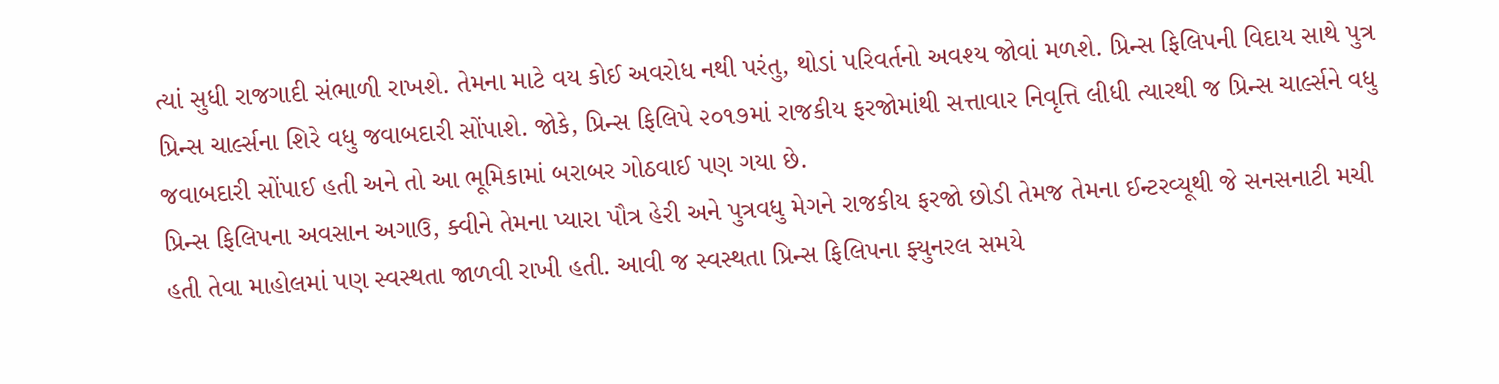ત્યાં સુધી રાજગાદી સંભાળી રાખશે. તેમના માટે વય કોઈ અવરોધ નથી પરંતુ, થોડાં પરિવર્તનો અવશ્ય જોવાં મળશે. પ્રિન્સ ફિલિપની વિદાય સાથે પુત્ર પ્રિન્સ ચાર્લ્સના શિરે વધુ જવાબદારી સોંપાશે. જોકે, પ્રિન્સ ફિલિપે ૨૦૧૭માં રાજકીય ફરજોમાંથી સત્તાવાર નિવૃત્તિ લીધી ત્યારથી જ પ્રિન્સ ચાર્લ્સને વધુ જવાબદારી સોંપાઈ હતી અને તો આ ભૂમિકામાં બરાબર ગોઠવાઈ પણ ગયા છે.
પ્રિન્સ ફિલિપના અવસાન અગાઉ, ક્વીને તેમના પ્યારા પૌત્ર હેરી અને પુત્રવધુ મેગને રાજકીય ફરજો છોડી તેમજ તેમના ઈન્ટરવ્યૂથી જે સનસનાટી મચી હતી તેવા માહોલમાં પણ સ્વસ્થતા જાળવી રાખી હતી. આવી જ સ્વસ્થતા પ્રિન્સ ફિલિપના ફ્યુનરલ સમયે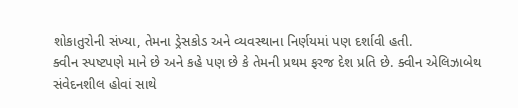શોકાતુરોની સંખ્યા, તેમના ડ્રેસકોડ અને વ્યવસ્થાના નિર્ણયમાં પણ દર્શાવી હતી.
ક્વીન સ્પષ્ટપણે માને છે અને કહે પણ છે કે તેમની પ્રથમ ફરજ દેશ પ્રતિ છે. ક્વીન એલિઝાબેથ સંવેદનશીલ હોવાં સાથે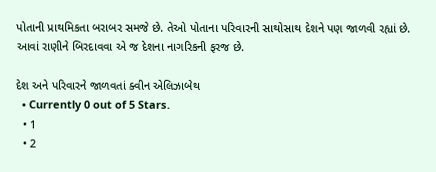પોતાની પ્રાથમિકતા બરાબર સમજે છે. તેઓ પોતાના પરિવારની સાથોસાથ દેશને પણ જાળવી રહ્યાં છે. આવાં રાણીને બિરદાવવા એ જ દેશના નાગરિકની ફરજ છે.

દેશ અને પરિવારને જાળવતાં ક્વીન એલિઝાબેથ
  • Currently 0 out of 5 Stars.
  • 1
  • 2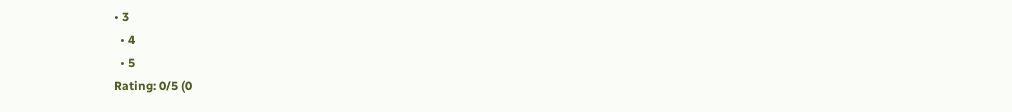• 3
  • 4
  • 5
Rating: 0/5 (0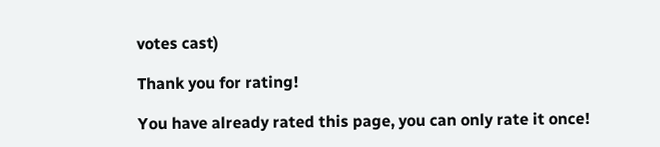votes cast)

Thank you for rating!

You have already rated this page, you can only rate it once!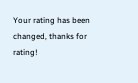Your rating has been changed, thanks for rating!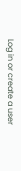Log in or create a user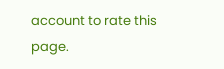account to rate this page.